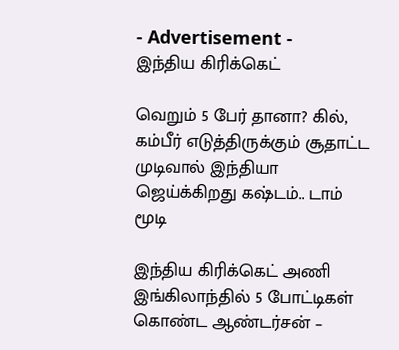- Advertisement -
இந்திய கிரிக்கெட்

வெறும் 5 பேர் தானா? கில், கம்பீர் எடுத்திருக்கும் சூதாட்ட முடிவால் இந்தியா ஜெய்க்கிறது கஷ்டம்.. டாம் மூடி

இந்திய கிரிக்கெட் அணி இங்கிலாந்தில் 5 போட்டிகள் கொண்ட ஆண்டர்சன் –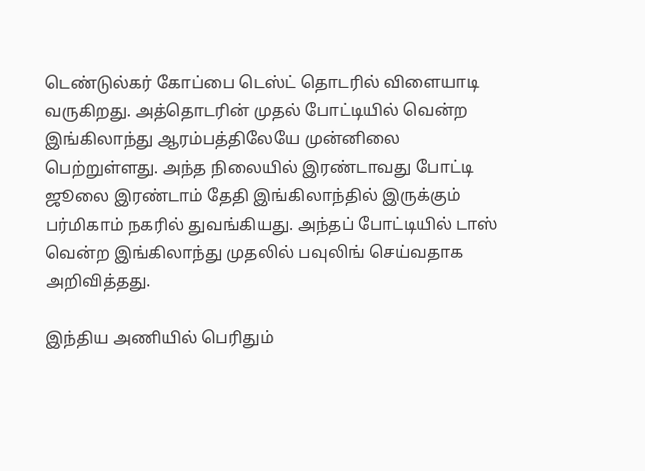டெண்டுல்கர் கோப்பை டெஸ்ட் தொடரில் விளையாடி வருகிறது. அத்தொடரின் முதல் போட்டியில் வென்ற இங்கிலாந்து ஆரம்பத்திலேயே முன்னிலை பெற்றுள்ளது. அந்த நிலையில் இரண்டாவது போட்டி ஜூலை இரண்டாம் தேதி இங்கிலாந்தில் இருக்கும் பர்மிகாம் நகரில் துவங்கியது. அந்தப் போட்டியில் டாஸ் வென்ற இங்கிலாந்து முதலில் பவுலிங் செய்வதாக அறிவித்தது.

இந்திய அணியில் பெரிதும்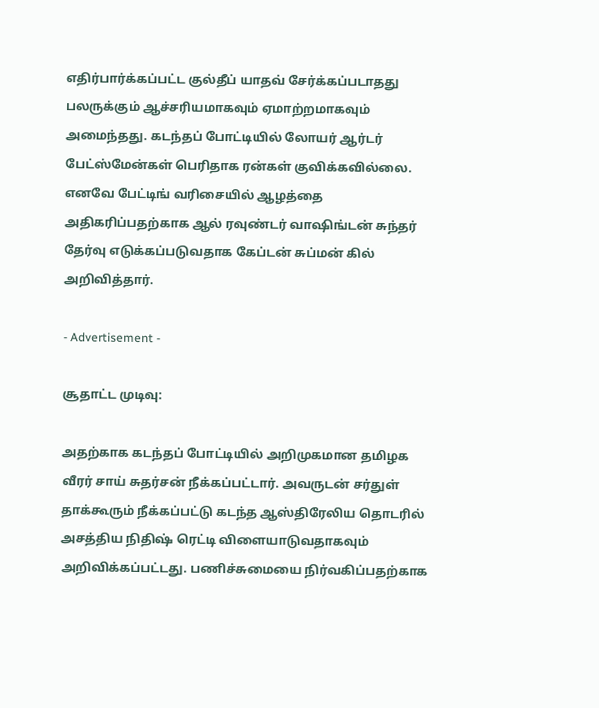எதிர்பார்க்கப்பட்ட குல்தீப் யாதவ் சேர்க்கப்படாதது பலருக்கும் ஆச்சரியமாகவும் ஏமாற்றமாகவும் அமைந்தது. கடந்தப் போட்டியில் லோயர் ஆர்டர் பேட்ஸ்மேன்கள் பெரிதாக ரன்கள் குவிக்கவில்லை. எனவே பேட்டிங் வரிசையில் ஆழத்தை அதிகரிப்பதற்காக ஆல் ரவுண்டர் வாஷிங்டன் சுந்தர் தேர்வு எடுக்கப்படுவதாக கேப்டன் சுப்மன் கில் அறிவித்தார்.

- Advertisement -

சூதாட்ட முடிவு:

அதற்காக கடந்தப் போட்டியில் அறிமுகமான தமிழக வீரர் சாய் சுதர்சன் நீக்கப்பட்டார். அவருடன் சர்துள் தாக்கூரும் நீக்கப்பட்டு கடந்த ஆஸ்திரேலிய தொடரில் அசத்திய நிதிஷ் ரெட்டி விளையாடுவதாகவும் அறிவிக்கப்பட்டது. பணிச்சுமையை நிர்வகிப்பதற்காக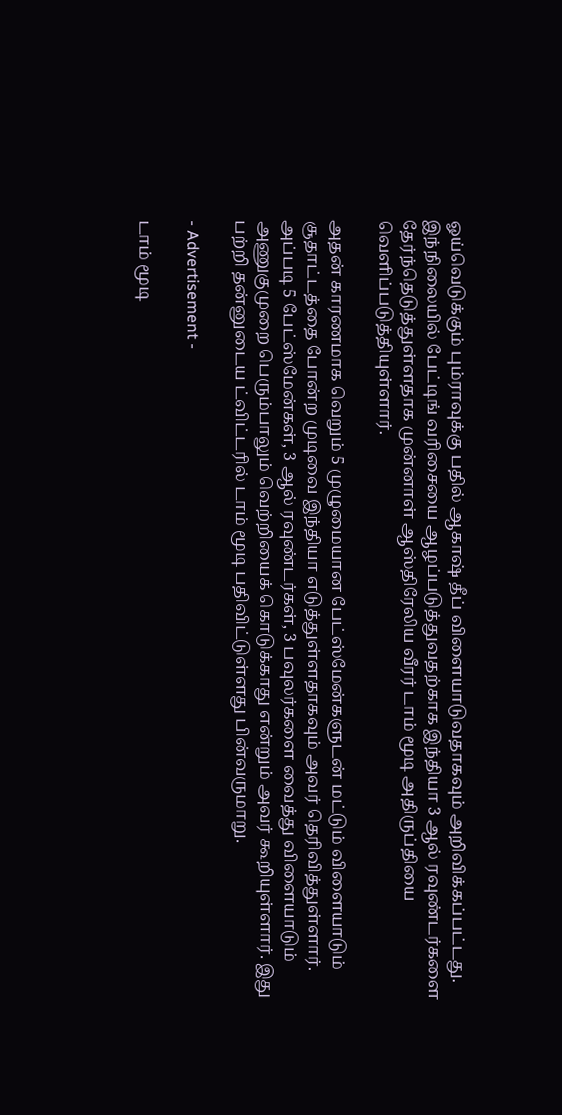ஓய்வெடுக்கும் பும்ராவுக்கு பதில் ஆகாஷ் தீப் விளையாடுவதாகவும் அறிவிக்கப்பட்டது. இந்நிலையில் பேட்டிங் வரிசையை ஆழப்படுத்துவதற்காக இந்தியா 3 ஆல் ரவுண்டர்களை தேர்ந்தெடுத்துள்ளதாக முன்னாள் ஆஸ்திரேலிய வீரர் டாம் மூடி அதிருப்தியை வெளிப்படுத்தியுள்ளார்.

அதன் காரணமாக வெறும் 5 முழுமையான பேட்ஸ்மேன்களுடன் மட்டும் விளையாடும் சூதாட்டத்தை போன்ற முடிவை இந்தியா எடுத்துள்ளதாகவும் அவர் தெரிவித்துள்ளார். அப்படி 5 பேட்ஸ்மேன்கள், 3 ஆல் ரவுண்டர்கள், 3 பவுலர்களை வைத்து விளையாடும் அணுகுமுறை பெரும்பாலும் வெற்றியைக் கொடுக்காது என்றும் அவர் கூறியுள்ளார். இது பற்றி தன்னுடைய ட்விட்டரில் டாம் மூடி பதிவிட்டுள்ளது பின்வருமாறு.

- Advertisement -

டாம் மூடி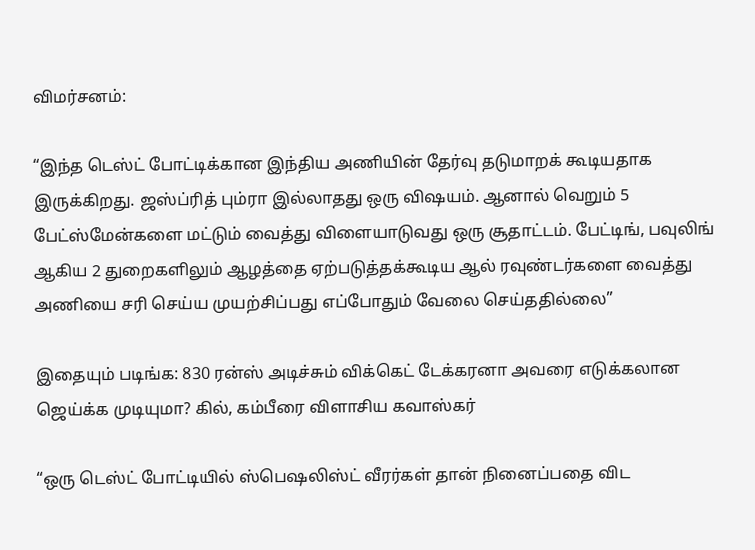விமர்சனம்:

“இந்த டெஸ்ட் போட்டிக்கான இந்திய அணியின் தேர்வு தடுமாறக் கூடியதாக இருக்கிறது. ஜஸ்ப்ரித் பும்ரா இல்லாதது ஒரு விஷயம். ஆனால் வெறும் 5 பேட்ஸ்மேன்களை மட்டும் வைத்து விளையாடுவது ஒரு சூதாட்டம். பேட்டிங், பவுலிங் ஆகிய 2 துறைகளிலும் ஆழத்தை ஏற்படுத்தக்கூடிய ஆல் ரவுண்டர்களை வைத்து அணியை சரி செய்ய முயற்சிப்பது எப்போதும் வேலை செய்ததில்லை”

இதையும் படிங்க: 830 ரன்ஸ் அடிச்சும் விக்கெட் டேக்கரனா அவரை எடுக்கலான ஜெய்க்க முடியுமா? கில், கம்பீரை விளாசிய கவாஸ்கர்

“ஒரு டெஸ்ட் போட்டியில் ஸ்பெஷலிஸ்ட் வீரர்கள் தான் நினைப்பதை விட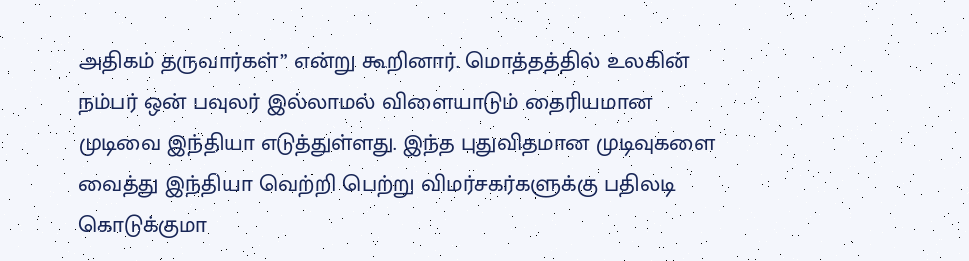அதிகம் தருவார்கள்” என்று கூறினார். மொத்தத்தில் உலகின் நம்பர் ஒன் பவுலர் இல்லாமல் விளையாடும் தைரியமான முடிவை இந்தியா எடுத்துள்ளது. இந்த புதுவிதமான முடிவுகளை வைத்து இந்தியா வெற்றி பெற்று விமர்சகர்களுக்கு பதிலடி கொடுக்குமா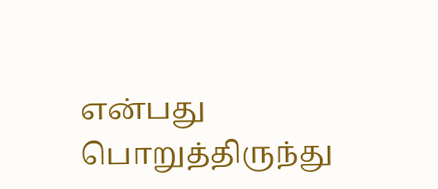என்பது பொறுத்திருந்து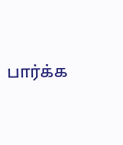பார்க்க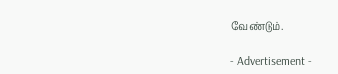வேண்டும்.

- Advertisement -